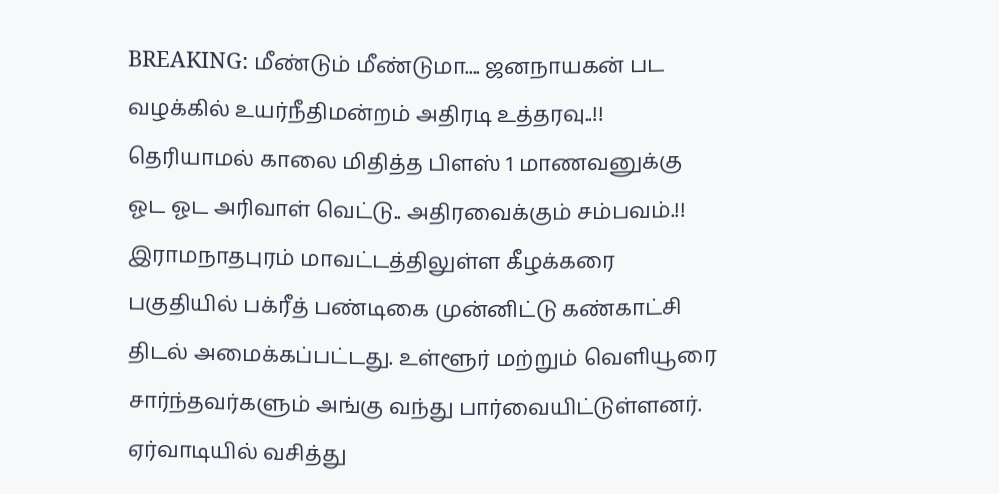BREAKING: மீண்டும் மீண்டுமா.... ஜனநாயகன் பட வழக்கில் உயர்நீதிமன்றம் அதிரடி உத்தரவு..!!
தெரியாமல் காலை மிதித்த பிளஸ் 1 மாணவனுக்கு ஓட ஓட அரிவாள் வெட்டு.. அதிரவைக்கும் சம்பவம்.!!
இராமநாதபுரம் மாவட்டத்திலுள்ள கீழக்கரை பகுதியில் பக்ரீத் பண்டிகை முன்னிட்டு கண்காட்சி திடல் அமைக்கப்பட்டது. உள்ளூர் மற்றும் வெளியூரை சார்ந்தவர்களும் அங்கு வந்து பார்வையிட்டுள்ளனர்.
ஏர்வாடியில் வசித்து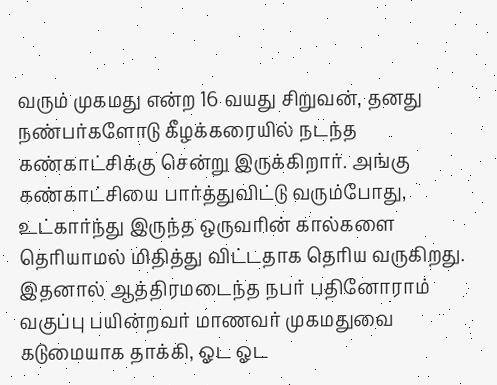வரும் முகமது என்ற 16 வயது சிறுவன், தனது நண்பர்களோடு கீழக்கரையில் நடந்த கண்காட்சிக்கு சென்று இருக்கிறார். அங்கு கண்காட்சியை பார்த்துவிட்டு வரும்போது, உட்கார்ந்து இருந்த ஒருவரின் கால்களை தெரியாமல் மிதித்து விட்டதாக தெரிய வருகிறது.
இதனால் ஆத்திரமடைந்த நபர் பதினோராம் வகுப்பு பயின்றவர் மாணவர் முகமதுவை கடுமையாக தாக்கி, ஓட ஓட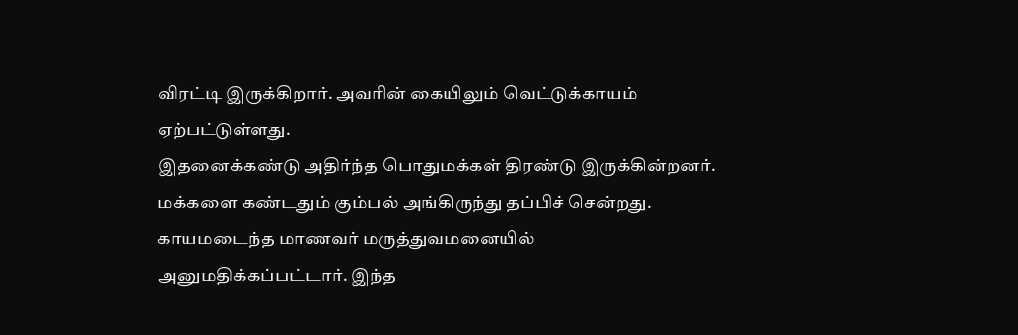விரட்டி இருக்கிறார். அவரின் கையிலும் வெட்டுக்காயம் ஏற்பட்டுள்ளது.
இதனைக்கண்டு அதிர்ந்த பொதுமக்கள் திரண்டு இருக்கின்றனர். மக்களை கண்டதும் கும்பல் அங்கிருந்து தப்பிச் சென்றது. காயமடைந்த மாணவர் மருத்துவமனையில் அனுமதிக்கப்பட்டார். இந்த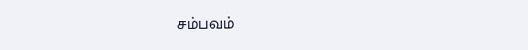சம்பவம்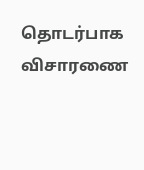தொடர்பாக விசாரணை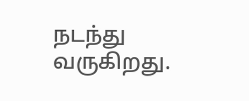நடந்து வருகிறது.